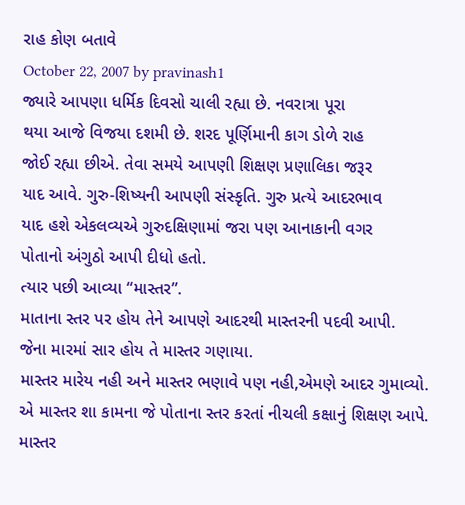રાહ કોણ બતાવે
October 22, 2007 by pravinash1
જ્યારે આપણા ધર્મિક દિવસો ચાલી રહ્યા છે. નવરાત્રા પૂરા
થયા આજે વિજયા દશમી છે. શરદ પૂર્ણિમાની કાગ ડોળે રાહ
જોઈ રહ્યા છીએ. તેવા સમયે આપણી શિક્ષણ પ્રણાલિકા જરૂર
યાદ આવે. ગુરુ-શિષ્યની આપણી સંસ્કૃતિ. ગુરુ પ્રત્યે આદરભાવ
યાદ હશે એકલવ્યએ ગુરુદક્ષિણામાં જરા પણ આનાકાની વગર
પોતાનો અંગુઠો આપી દીધો હતો.
ત્યાર પછી આવ્યા “માસ્તર”.
માતાના સ્તર પર હોય તેને આપણે આદરથી માસ્તરની પદવી આપી.
જેના મારમાં સાર હોય તે માસ્તર ગણાયા.
માસ્તર મારેય નહી અને માસ્તર ભણાવે પણ નહી,એમણે આદર ગુમાવ્યો.
એ માસ્તર શા કામના જે પોતાના સ્તર કરતાં નીચલી કક્ષાનું શિક્ષણ આપે.
માસ્તર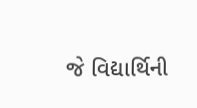જે વિદ્યાર્થિની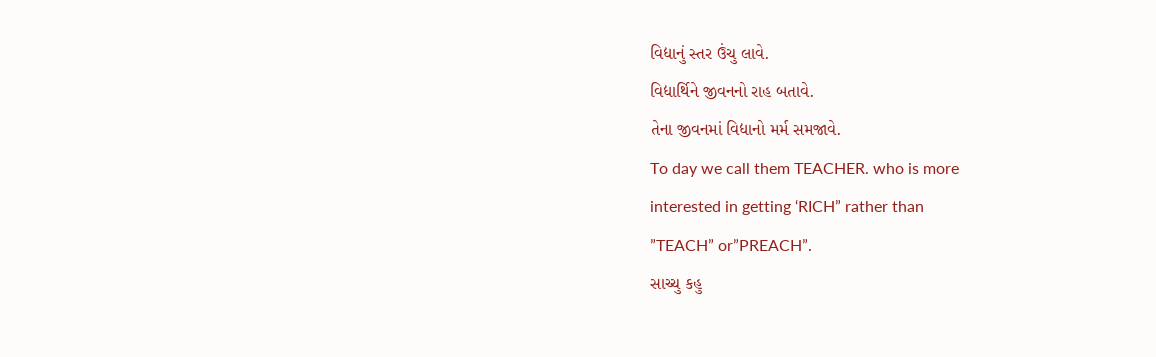વિદ્યાનું સ્તર ઉંચુ લાવે.
વિદ્યાર્થિને જીવનનો રાહ બતાવે.
તેના જીવનમાં વિદ્યાનો મર્મ સમજાવે.
To day we call them TEACHER. who is more
interested in getting ‘RICH” rather than
”TEACH” or”PREACH”.
સાચ્ચુ કહુ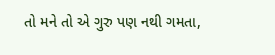તો મને તો એ ગુરુ પણ નથી ગમતા,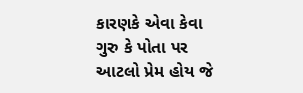કારણકે એવા કેવા ગુરુ કે પોતા પર આટલો પ્રેમ હોય જે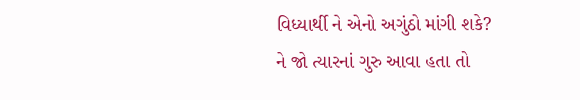વિધ્યાર્થી ને એનો અગુંઠો માંગી શકે?
ને જો ત્યારનાં ગુરુ આવા હતા તો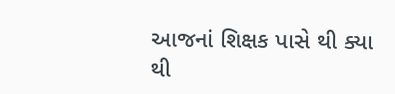આજનાં શિક્ષક પાસે થી ક્યા થી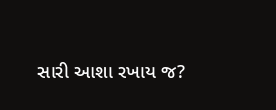સારી આશા રખાય જ?